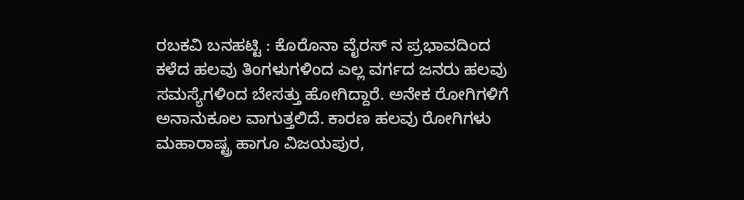ರಬಕವಿ ಬನಹಟ್ಟಿ : ಕೊರೊನಾ ವೈರಸ್ ನ ಪ್ರಭಾವದಿಂದ ಕಳೆದ ಹಲವು ತಿಂಗಳುಗಳಿಂದ ಎಲ್ಲ ವರ್ಗದ ಜನರು ಹಲವು ಸಮಸ್ಯೆಗಳಿಂದ ಬೇಸತ್ತು ಹೋಗಿದ್ದಾರೆ. ಅನೇಕ ರೋಗಿಗಳಿಗೆ ಅನಾನುಕೂಲ ವಾಗುತ್ತಲಿದೆ. ಕಾರಣ ಹಲವು ರೋಗಿಗಳು  ಮಹಾರಾಷ್ಟ್ರ ಹಾಗೂ ವಿಜಯಪುರ,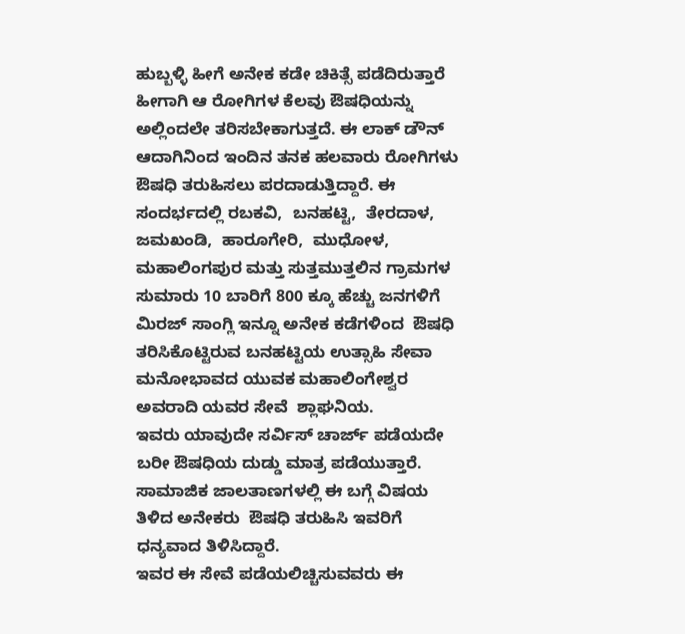ಹುಬ್ಬಳ್ಳಿ ಹೀಗೆ ಅನೇಕ ಕಡೇ ಚಿಕಿತ್ಸೆ ಪಡೆದಿರುತ್ತಾರೆ ಹೀಗಾಗಿ ಆ ರೋಗಿಗಳ ಕೆಲವು ಔಷಧಿಯನ್ನು ಅಲ್ಲಿಂದಲೇ ತರಿಸಬೇಕಾಗುತ್ತದೆ. ಈ ಲಾಕ್ ಡೌನ್ ಆದಾಗಿನಿಂದ ಇಂದಿನ ತನಕ ಹಲವಾರು ರೋಗಿಗಳು ಔಷಧಿ ತರುಹಿಸಲು ಪರದಾಡುತ್ತಿದ್ದಾರೆ. ಈ ಸಂದರ್ಭದಲ್ಲಿ ರಬಕವಿ,  ಬನಹಟ್ಟಿ,  ತೇರದಾಳ,  ಜಮಖಂಡಿ,  ಹಾರೂಗೇರಿ,  ಮುಧೋಳ,  ಮಹಾಲಿಂಗಪುರ ಮತ್ತು ಸುತ್ತಮುತ್ತಲಿನ ಗ್ರಾಮಗಳ ಸುಮಾರು 10 ಬಾರಿಗೆ 800 ಕ್ಕೂ ಹೆಚ್ಚು ಜನಗಳಿಗೆ ಮಿರಜ್ ಸಾಂಗ್ಲಿ ಇನ್ನೂ ಅನೇಕ ಕಡೆಗಳಿಂದ  ಔಷಧಿ ತರಿಸಿಕೊಟ್ಟಿರುವ ಬನಹಟ್ಟಿಯ ಉತ್ಸಾಹಿ ಸೇವಾ ಮನೋಭಾವದ ಯುವಕ ಮಹಾಲಿಂಗೇಶ್ವರ ಅವರಾದಿ ಯವರ ಸೇವೆ  ಶ್ಲಾಘನಿಯ.
ಇವರು ಯಾವುದೇ ಸರ್ವಿಸ್ ಚಾರ್ಜ್ ಪಡೆಯದೇ ಬರೀ ಔಷಧಿಯ ದುಡ್ಡು ಮಾತ್ರ ಪಡೆಯುತ್ತಾರೆ. ಸಾಮಾಜಿಕ ಜಾಲತಾಣಗಳಲ್ಲಿ ಈ ಬಗ್ಗೆ ವಿಷಯ ತಿಳಿದ ಅನೇಕರು  ಔಷಧಿ ತರುಹಿಸಿ ಇವರಿಗೆ ಧನ್ಯವಾದ ತಿಳಿಸಿದ್ದಾರೆ.
ಇವರ ಈ ಸೇವೆ ಪಡೆಯಲಿಚ್ಚಿಸುವವರು ಈ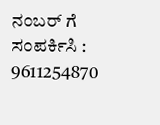ನಂಬರ್ ಗೆ ಸಂಪರ್ಕಿಸಿ : 9611254870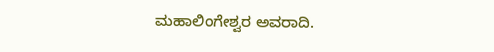ಮಹಾಲಿಂಗೇಶ್ವರ ಅವರಾದಿ.